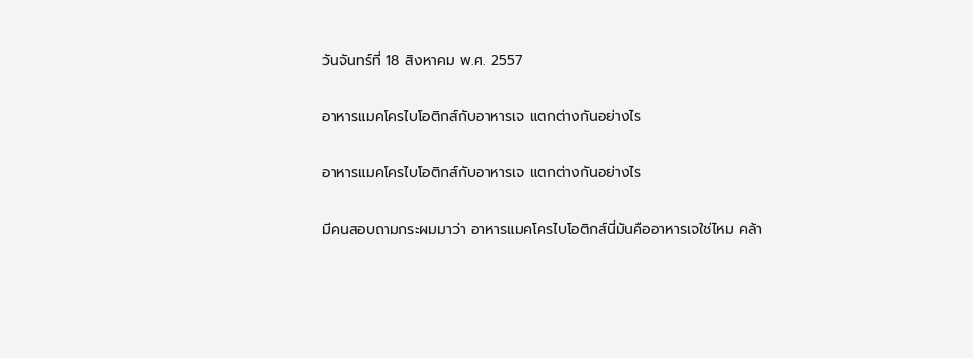วันจันทร์ที่ 18 สิงหาคม พ.ศ. 2557

อาหารแมคโครไบโอติกส์กับอาหารเจ แตกต่างกันอย่างไร

อาหารแมคโครไบโอติกส์กับอาหารเจ แตกต่างกันอย่างไร

มีคนสอบถามกระผมมาว่า อาหารแมคโครไบโอติกส์นี่มันคืออาหารเจใช่ไหม คล้า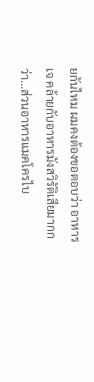ยกันไหม ผมคงต้องขอตอบว่า อาหารเจ คล้ายกับอาหารมังสวิรัติเสียมากกว่า...ส่วนอาหารแมคโครไบ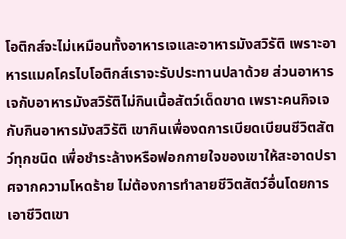โอติกส์จะไม่เหมือนทั้งอาหารเจและอาหารมังสวิรัติ เพราะอาหารแมคโครไบโอติกส์เราจะรับประทานปลาด้วย ส่วนอาหารเจกับอาหารมังสวิรัติไม่กินเนื้อสัตว์เด็ดขาด เพราะคนกิจเจกับกินอาหารมังสวิรัติ เขากินเพื่องดการเบียดเบียนชีวิตสัตว์ทุกชนิด เพื่อชำระล้างหรือฟอกกายใจของเขาให้สะอาดปราศจากความโหดร้าย ไม่ต้องการทำลายชีวิตสัตว์อื่นโดยการเอาชีวิตเขา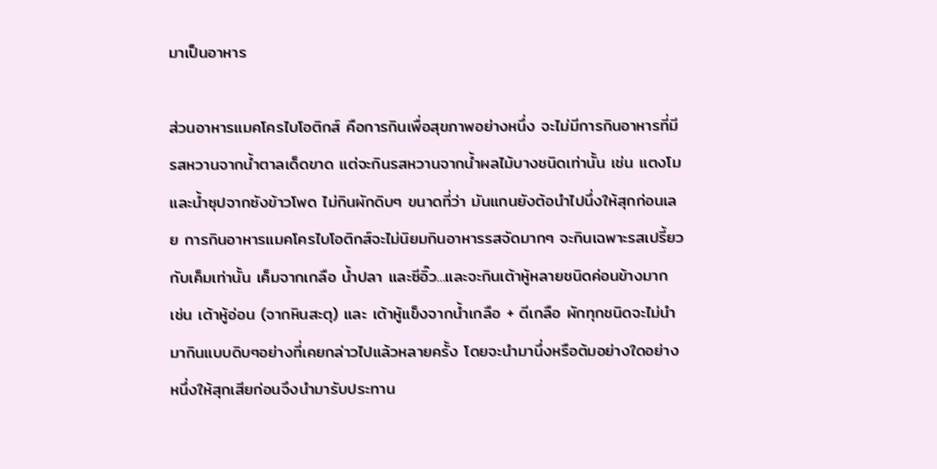มาเป็นอาหาร

ส่วนอาหารแมคโครไบโอติกส์ คือการกินเพื่อสุขภาพอย่างหนึ่ง จะไม่มีการกินอาหารที่มีรสหวานจากน้ำตาลเด็ดขาด แต่จะกินรสหวานจากน้ำผลไม้บางชนิดเท่านั้น เช่น แตงโม และน้ำซุปจากซังข้าวโพด ไม่กินผักดิบๆ ขนาดที่ว่า มันแกนยังต้อนำไปนึ่งให้สุกก่อนเลย การกินอาหารแมคโครไบโอติกส์จะไม่นิยมกินอาหารรสจัดมากๆ จะกินเฉพาะรสเปรี้ยวกับเค็มเท่านั้น เค็มจากเกลือ น้ำปลา และซีอิ๊ว...และจะกินเต้าหู้หลายชนิดค่อนข้างมาก เช่น เต้าหู้อ่อน (จากหินสะตุ) และ เต้าหู้แข็งจากน้ำเกลือ + ดีเกลือ ผักทุกชนิดจะไม่นำมากินแบบดิบๆอย่างที่เคยกล่าวไปแล้วหลายครั้ง โดยจะนำมานึ่งหรือต้มอย่างใดอย่างหนึ่งให้สุกเสียก่อนจึงนำมารับประทาน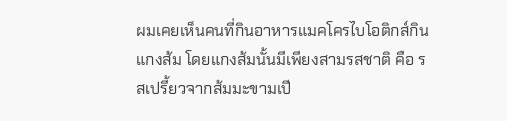ผมเคยเห็นคนที่กินอาหารแมคโครไบโอติกส์กินแกงส้ม โดยแกงส้มนั้นมีเพียงสามรสชาติ คือ รสเปรี้ยวจากส้มมะขามเปี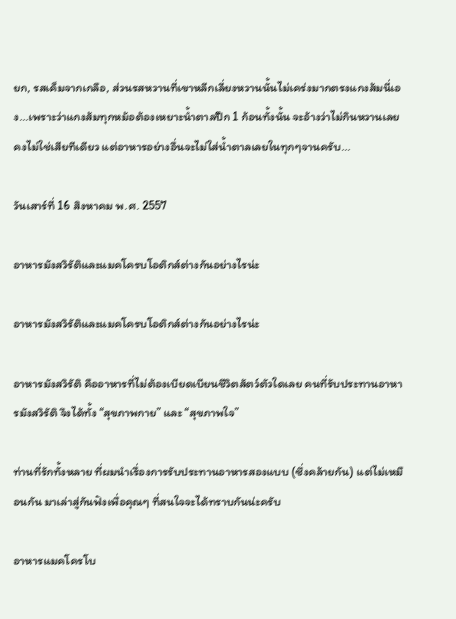ยก, รสเค็มจากเกลือ, ส่วนรสหวานที่เขาหลีกเลี่ยงหวานนั้นไม่เคร่งมากตรงแกงส้มนี่เอง...เพราะว่าแกงส้มทุกหม้อต้องเหยาะน้ำตาลปึก 1 ก้อนทั้งนั้น จะอ้างว่าไม่กินหวานเลยคงไม่ใช่เสียทีเดียว แต่อาหารอย่างอื่นจะไม่ใส่น้ำตาลเลยในทุกๆจานครับ...

วันเสาร์ที่ 16 สิงหาคม พ.ศ. 2557

อาหารมังสวิรัติและแมคโครบโอติกส์ต่างกันอย่างไรน่ะ

อาหารมังสวิรัติและแมคโครบโอติกส์ต่างกันอย่างไรน่ะ

อาหารมังสวิรัติ คืออาหารที่ไม่ต้องเบียดเบียนชีวิตสัตว์ตัวใดเลย คนที่รับประทานอาหารมังสวิรัติ จึงได้ทั้ง “สุขภาพกาย” และ “สุขภาพใจ”

ท่านที่รักทั้งหลาย ที่ผมนำเรื่องการรับประทานอาหารสองแบบ (ซึ่งคล้ายกัน) แต่ไม่เหมือนกัน มาเล่าสู่กันฟังเพื่อคุณๆ ที่สนใจจะได้ทราบกันน่ะครับ

อาหารแมคโครโบ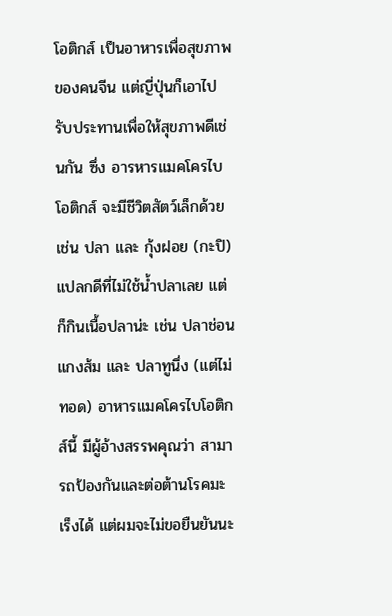โอติกส์ เป็นอาหารเพื่อสุขภาพของคนจีน แต่ญี่ปุ่นก็เอาไปรับประทานเพื่อให้สุขภาพดีเช่นกัน ซึ่ง อารหารแมคโครไบโอติกส์ จะมีชีวิตสัตว์เล็กด้วย เช่น ปลา และ กุ้งฝอย (กะปิ) แปลกดีที่ไม่ใช้น้ำปลาเลย แต่ก็กินเนื้อปลาน่ะ เช่น ปลาช่อนแกงส้ม และ ปลาทูนึ่ง (แต่ไม่ทอด) อาหารแมคโครไบโอติกส์นี้ มีผู้อ้างสรรพคุณว่า สามารถป้องกันและต่อต้านโรคมะเร็งได้ แต่ผมจะไม่ขอยืนยันนะ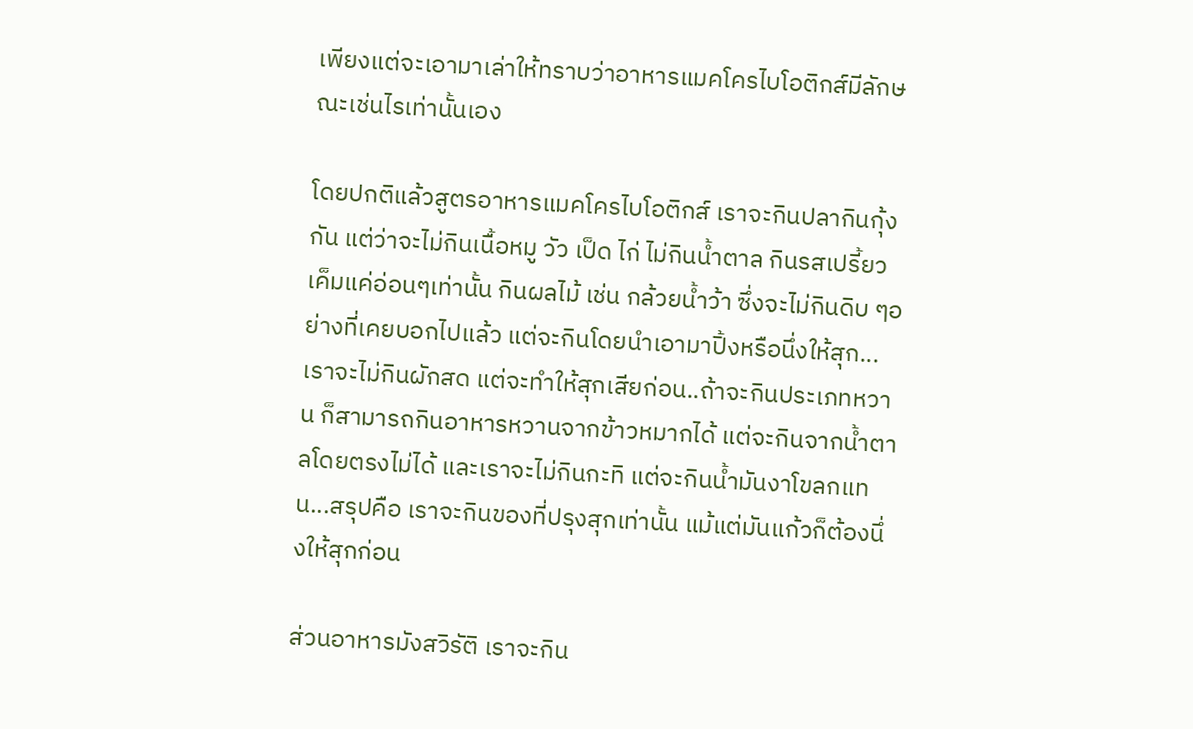เพียงแต่จะเอามาเล่าให้ทราบว่าอาหารแมคโครไบโอติกส์มีลักษณะเช่นไรเท่านั้นเอง

โดยปกติแล้วสูตรอาหารแมคโครไบโอติกส์ เราจะกินปลากินกุ้งกัน แต่ว่าจะไม่กินเนื้อหมู วัว เป็ด ไก่ ไม่กินน้ำตาล กินรสเปรี้ยวเค็มแค่อ่อนๆเท่านั้น กินผลไม้ เช่น กล้วยน้ำว้า ซึ่งจะไม่กินดิบ ๆอย่างที่เคยบอกไปแล้ว แต่จะกินโดยนำเอามาปิ้งหรือนึ่งให้สุก...เราจะไม่กินผักสด แต่จะทำให้สุกเสียก่อน..ถ้าจะกินประเภทหวาน ก็สามารถกินอาหารหวานจากข้าวหมากได้ แต่จะกินจากน้ำตาลโดยตรงไม่ได้ และเราจะไม่กินกะทิ แต่จะกินน้ำมันงาโขลกแทน...สรุปคือ เราจะกินของที่ปรุงสุกเท่านั้น แม้แต่มันแก้วก็ต้องนึ่งให้สุกก่อน

ส่วนอาหารมังสวิรัติ เราจะกิน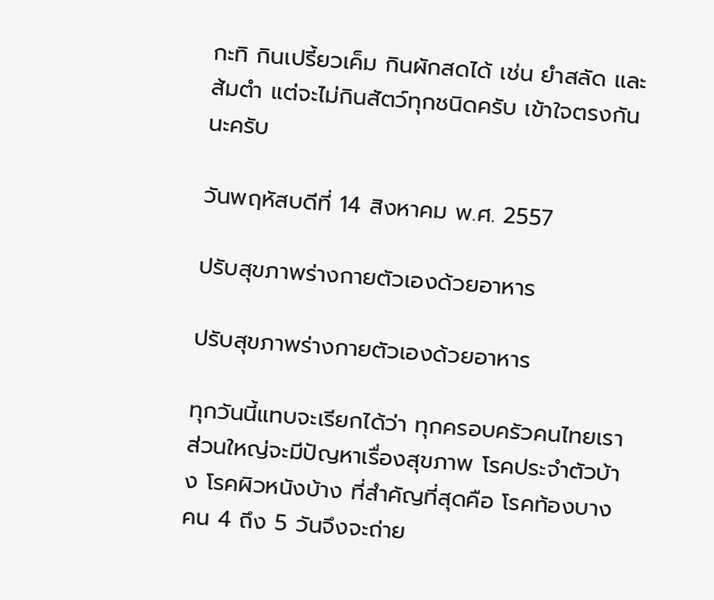กะทิ กินเปรี้ยวเค็ม กินผักสดได้ เช่น ยำสลัด และ ส้มตำ แต่จะไม่กินสัตว์ทุกชนิดครับ เข้าใจตรงกันนะครับ

วันพฤหัสบดีที่ 14 สิงหาคม พ.ศ. 2557

ปรับสุขภาพร่างกายตัวเองด้วยอาหาร

ปรับสุขภาพร่างกายตัวเองด้วยอาหาร

ทุกวันนี้แทบจะเรียกได้ว่า ทุกครอบครัวคนไทยเราส่วนใหญ่จะมีปัญหาเรื่องสุขภาพ โรคประจำตัวบ้าง โรคผิวหนังบ้าง ที่สำคัญที่สุดคือ โรคท้องบางคน 4 ถึง 5 วันจึงจะถ่าย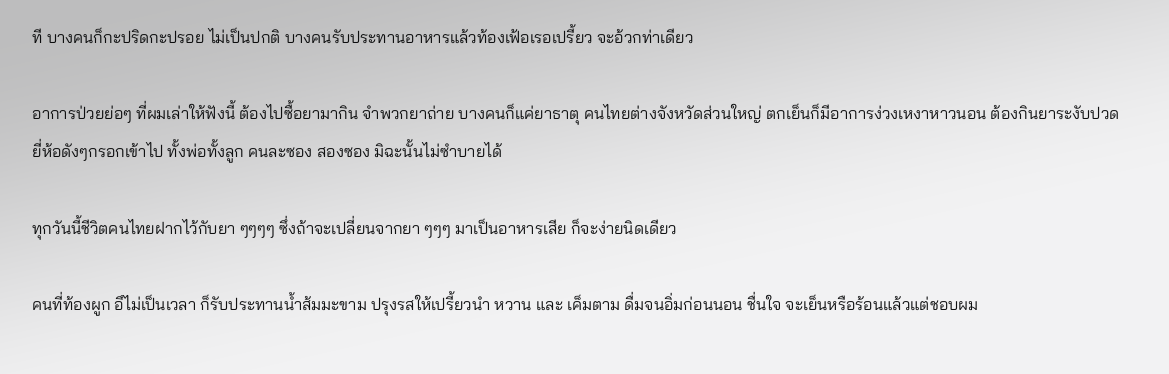ที บางคนก็กะปริดกะปรอย ไม่เป็นปกติ บางคนรับประทานอาหารแล้วท้องเฟ้อเรอเปรี้ยว จะอ้วกท่าเดียว

อาการป่วยย่อๆ ที่ผมเล่าให้ฟังนี้ ต้องไปซื้อยามากิน จำพวกยาถ่าย บางคนก็แค่ยาธาตุ คนไทยต่างจังหวัดส่วนใหญ่ ตกเย็นก็มีอาการง่วงเหงาหาวนอน ต้องกินยาระงับปวดยี่ห้อดังๆกรอกเข้าไป ทั้งพ่อทั้งลูก คนละซอง สองซอง มิฉะนั้นไม่ซำบายได้

ทุกวันนี้ชีวิตคนไทยฝากไว้กับยา ๆๆๆๆ ซึ่งถ้าจะเปลี่ยนจากยา ๆๆๆ มาเป็นอาหารเสีย ก็จะง่ายนิดเดียว

คนที่ท้องผูก อึไม่เป็นเวลา ก็รับประทานน้ำส้มมะขาม ปรุงรสให้เปรี้ยวนำ หวาน และ เค็มตาม ดื่มจนอิ่มก่อนนอน ชื่นใจ จะเย็นหรือร้อนแล้วแต่ชอบผม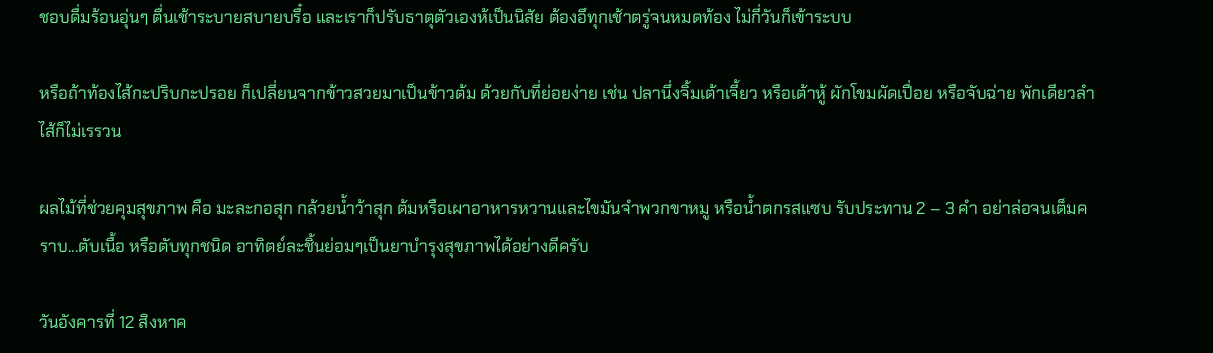ชอบดื่มร้อนอุ่นๆ ตื่นเช้าระบายสบายบรื๋อ และเราก็ปรับธาตุตัวเองห้เป็นนิสัย ต้องอึทุกเช้าตรู่จนหมดท้อง ไม่กี่วันก็เข้าระบบ

หรือถ้าท้องไส้กะปริบกะปรอย ก็เปลี่ยนจากข้าวสวยมาเป็นข้าวต้ม ด้วยกับที่ย่อยง่าย เช่น ปลานึ่งจิ้มเต้าเจี้ยว หรือเต้าหู้ ผักโขมผัดเปื่อย หรือจับฉ่าย พักเดียวลำไส้ก็ไม่เรรวน

ผลไม้ที่ช่วยคุมสุขภาพ คือ มะละกอสุก กล้วยน้ำว้าสุก ต้มหรือเผาอาหารหวานและไขมันจำพวกขาหมู หรือน้ำตกรสแซบ รับประทาน 2 – 3 คำ อย่าล่อจนเต็มคราบ...ตับเนื้อ หรือตับทุกชนิด อาทิตย์ละชิ้นย่อมๆเป็นยาบำรุงสุขภาพได้อย่างดีครับ

วันอังคารที่ 12 สิงหาค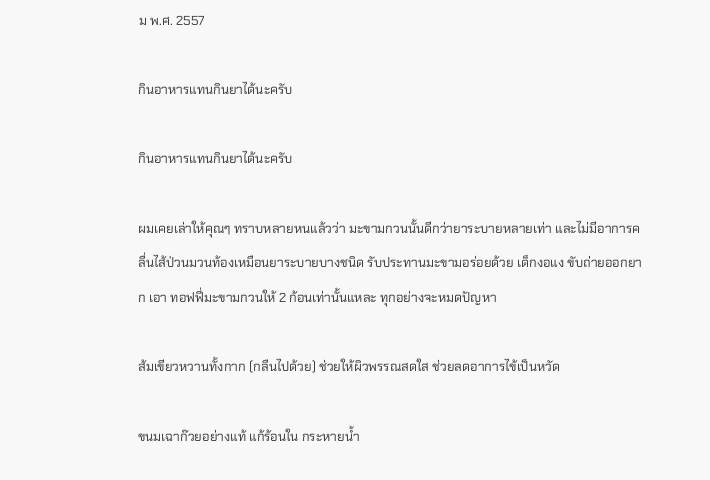ม พ.ศ. 2557

กินอาหารแทนกินยาได้นะครับ

กินอาหารแทนกินยาได้นะครับ

ผมเคยเล่าให้คุณๆ ทราบหลายหนแล้วว่า มะขามกวนนั้นดีกว่ายาระบายหลายเท่า และไม่มีอาการคลื่นไส้ป่วนมวนท้องเหมือนยาระบายบางชนิด รับประทานมะขามอร่อยด้วย เด็กงอแง ขับถ่ายออกยาก เอา ทอฟฟี่มะขามกวนให้ 2 ก้อนเท่านั้นแหละ ทุกอย่างจะหมดปัญหา

ส้มเขียวหวานทั้งกาก (กลืนไปด้วย) ช่วยให้ผิวพรรณสดใส ช่วยลดอาการไข้เป็นหวัด

ขนมเฉาก๊วยอย่างแท้ แก้ร้อนใน กระหายน้ำ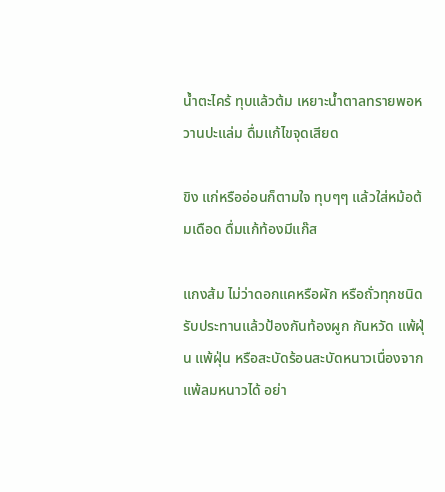น้ำตะไคร้ ทุบแล้วต้ม เหยาะน้ำตาลทรายพอหวานปะแล่ม ดื่มแก้ไขจุดเสียด

ขิง แก่หรืออ่อนก็ตามใจ ทุบๆๆ แล้วใส่หม้อต้มเดือด ดื่มแก้ท้องมีแก๊ส

แกงส้ม ไม่ว่าดอกแคหรือผัก หรือถั่วทุกชนิด รับประทานแล้วป้องกันท้องผูก กันหวัด แพ้ฝุ่น แพ้ฝุ่น หรือสะบัดร้อนสะบัดหนาวเนื่องจากแพ้ลมหนาวได้ อย่า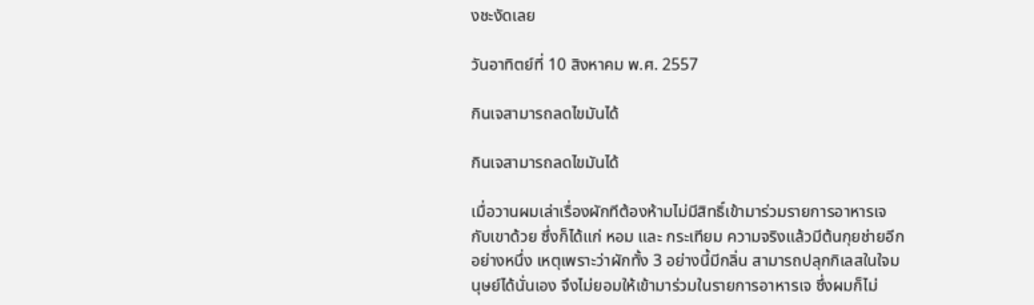งชะงัดเลย

วันอาทิตย์ที่ 10 สิงหาคม พ.ศ. 2557

กินเจสามารถลดไขมันได้

กินเจสามารถลดไขมันได้

เมื่อวานผมเล่าเรื่องผักทีต้องห้ามไม่มีสิทธิ์เข้ามาร่วมรายการอาหารเจกับเขาด้วย ซึ่งก็ได้แก่ หอม และ กระเทียม ความจริงแล้วมีต้นกุยช่ายอีกอย่างหนึ่ง เหตุเพราะว่าผักทั้ง 3 อย่างนี้มีกลิ่น สามารถปลุกกิเลสในใจมนุษย์ได้นั่นเอง จึงไม่ยอมให้เข้ามาร่วมในรายการอาหารเจ ซึ่งผมก็ไม่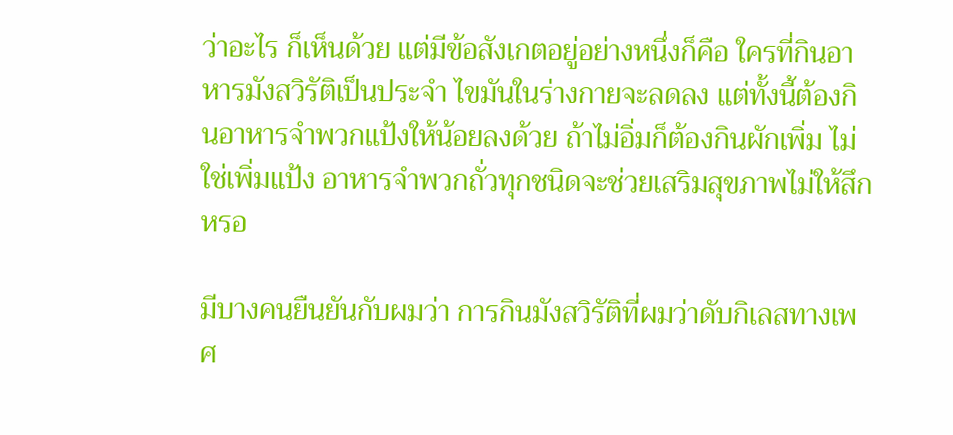ว่าอะไร ก็เห็นด้วย แต่มีข้อสังเกตอยู่อย่างหนึ่งก็คือ ใครที่กินอาหารมังสวิรัติเป็นประจำ ไขมันในร่างกายจะลดลง แต่ทั้งนี้ต้องกินอาหารจำพวกแป้งให้น้อยลงด้วย ถ้าไม่อิ่มก็ต้องกินผักเพิ่ม ไม่ใช่เพิ่มแป้ง อาหารจำพวกถั่วทุกชนิดจะช่วยเสริมสุขภาพไม่ให้สึกหรอ

มีบางคนยืนยันกับผมว่า การกินมังสวิรัติที่ผมว่าดับกิเลสทางเพศ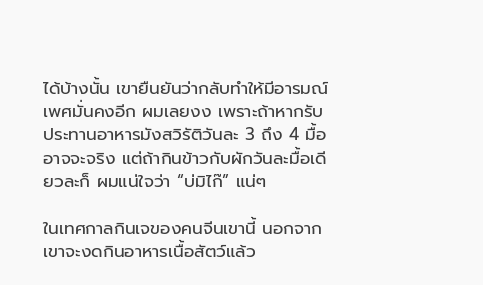ได้บ้างนั้น เขายืนยันว่ากลับทำให้มีอารมณ์เพศมั่นคงอีก ผมเลยงง เพราะถ้าหากรับประทานอาหารมังสวิรัติวันละ 3 ถึง 4 มื้อ อาจจะจริง แต่ถ้ากินข้าวกับผักวันละมื้อเดียวละก็ ผมแน่ใจว่า “บ่มิไก๊” แน่ๆ

ในเทศกาลกินเจของคนจีนเขานี้ นอกจากเขาจะงดกินอาหารเนื้อสัตว์แล้ว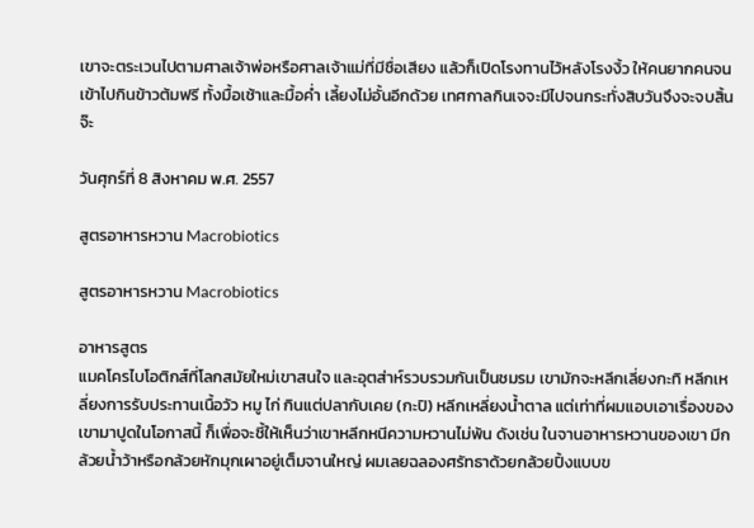เขาจะตระเวนไปตามศาลเจ้าพ่อหรือศาลเจ้าแม่ที่มีชื่อเสียง แล้วก็เปิดโรงทานไว้หลังโรงงิ้ว ให้คนยากคนจนเข้าไปกินข้าวต้มฟรี ทั้งมื้อเช้าและมื้อค่ำ เลี้ยงไม่อั้นอีกด้วย เทศกาลกินเจจะมีไปจนกระทั่งสิบวันจึงจะจบสิ้นจ๊ะ

วันศุกร์ที่ 8 สิงหาคม พ.ศ. 2557

สูตรอาหารหวาน Macrobiotics

สูตรอาหารหวาน Macrobiotics

อาหารสูตร
แมคโครไบโอติกส์ที่โลกสมัยใหม่เขาสนใจ และอุตส่าห์รวบรวมกันเป็นชมรม เขามักจะหลีกเลี่ยงกะทิ หลีกเหลี่ยงการรับประทานเนื้อวัว หมู ไก่ กินแต่ปลากับเคย (กะปิ) หลีกเหลี่ยงน้ำตาล แต่เท่าที่ผมแอบเอาเรื่องของเขามาปูดในโอกาสนี้ ก็เพื่อจะชี้ให้เห็นว่าเขาหลีกหนีความหวานไม่พ้น ดังเช่น ในจานอาหารหวานของเขา มีกล้วยน้ำว้าหรือกล้วยหักมุกเผาอยู่เต็มจานใหญ่ ผมเลยฉลองศรัทธาด้วยกล้วยปิ้งแบบข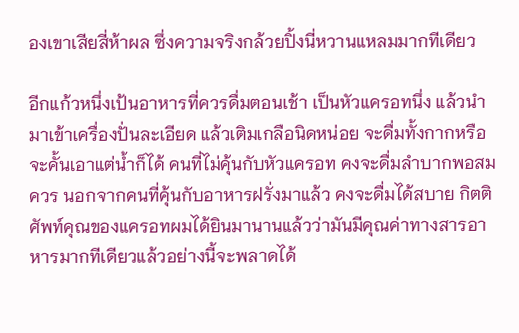องเขาเสียสี่ห้าผล ซึ่งความจริงกล้วยปิ้งนี่หวานแหลมมากทีเดียว

อีกแก้วหนึ่งเป้นอาหารที่ควรดื่มตอนเช้า เป็นหัวแครอทนึ่ง แล้วนำมาเข้าเครื่องปั่นละเอียด แล้วเติมเกลือนิดหน่อย จะดื่มทั้งกากหรือจะคั้นเอาแต่น้ำก็ได้ คนที่ไม่คุ้นกับหัวแครอท คงจะดื่มลำบากพอสมควร นอกจากคนที่คุ้นกับอาหารฝรั่งมาแล้ว คงจะดื่มได้สบาย กิตติศัพท์คุณของแครอทผมได้ยินมานานแล้วว่ามันมีคุณค่าทางสารอาหารมากทีเดียวแล้วอย่างนี้จะพลาดได้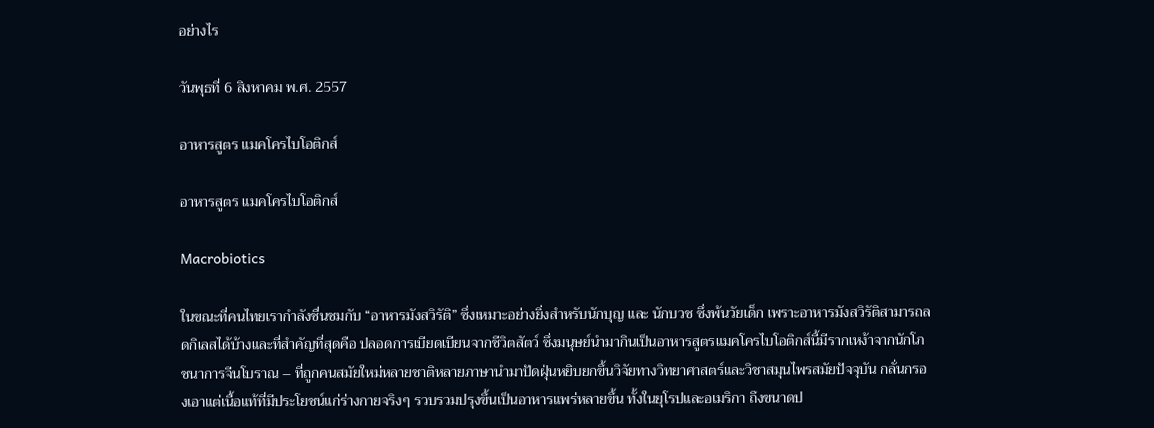อย่างไร

วันพุธที่ 6 สิงหาคม พ.ศ. 2557

อาหารสูตร แมคโครไบโอติกส์

อาหารสูตร แมคโครไบโอติกส์

Macrobiotics

ในขณะที่คนไทยเรากำลังชื่นชมกับ “อาหารมังสวิรัติ” ซึ่งเหมาะอย่างยิ่งสำหรับนักบุญ และ นักบวช ซึ่งพ้นวัยเด็ก เพราะอาหารมังสวิรัติสามารถลดกิเลสได้บ้างและที่สำคัญที่สุดคือ ปลอดการเบียดเบียนจากชีวิตสัตว์ ซึ่งมนุษย์นำมากินเป็นอาหารสูตรแมคโครไบโอติกส์นี้มีรากเหง้าจากนักโภชนาการจีนโบราณ – ที่ถูกคนสมัยใหม่หลายชาติหลายภาษานำมาปัดฝุ่นหยิบยกขึ้นวิจัยทางวิทยาศาสตร์และวิชาสมุนไพรสมัยปัจจุบัน กลั่นกรองเอาแต่เนื้อแท้ที่มีประโยชน์แก่ร่างกายจริงๆ รวบรวมปรุงขึ้นเป็นอาหารแพร่หลายขึ้น ทั้งในยุโรปและอเมริกา ถึงขนาดป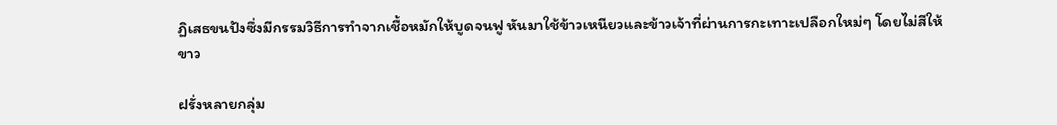ฏิเสธขนปังซึ่งมีกรรมวิธีการทำจากเชื้อหมักให้บูดจนฟู หันมาใช้ข้าวเหนียวและข้าวเจ้าที่ผ่านการกะเทาะเปลือกใหม่ๆ โดยไม่สีให้ขาว

ฝรั่งหลายกลุ่ม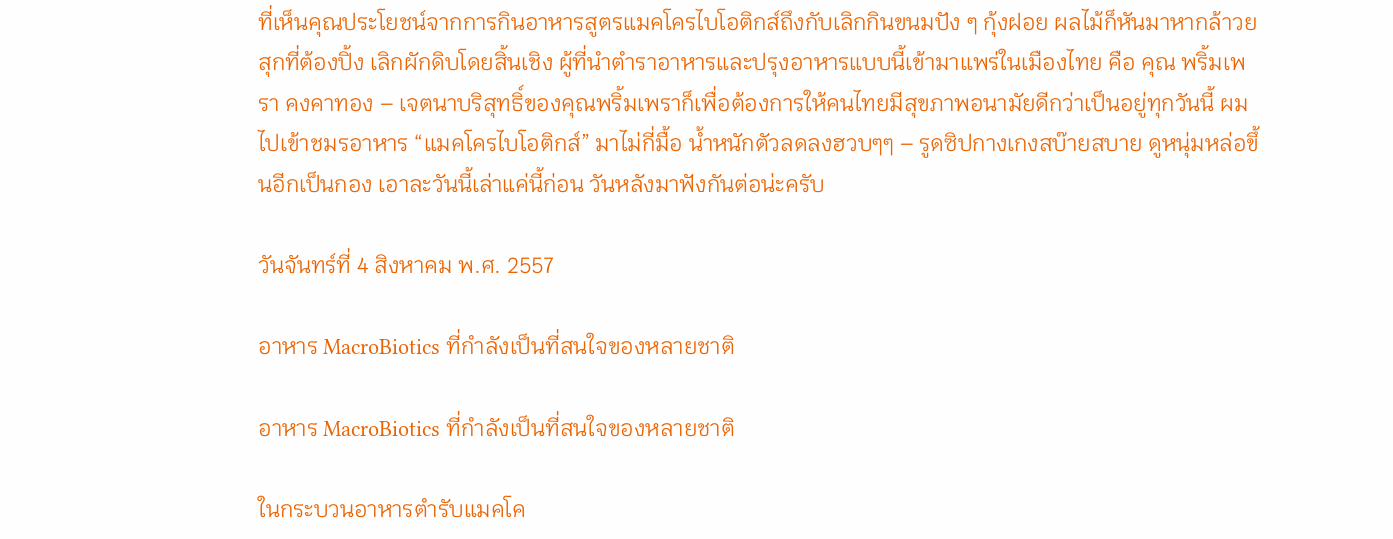ที่เห็นคุณประโยชน์จากการกินอาหารสูตรแมคโครไบโอติกส์ถึงกับเลิกกินขนมปัง ๆ กุ้งฝอย ผลไม้ก็หันมาหากล้าวยสุกที่ต้องปิ้ง เลิกผักดิบโดยสิ้นเชิง ผู้ที่นำตำราอาหารและปรุงอาหารแบบนี้เข้ามาแพร่ในเมืองไทย คือ คุณ พริ้มเพรา คงคาทอง – เจตนาบริสุทธิ์ของคุณพริ้มเพราก็เพื่อต้องการให้คนไทยมีสุขภาพอนามัยดีกว่าเป็นอยู่ทุกวันนี้ ผมไปเข้าชมรอาหาร “แมคโครไบโอติกส์” มาไม่กี่มื้อ น้ำหนักตัวลดลงฮวบๆๆ – รูดซิปกางเกงสบ๊ายสบาย ดูหนุ่มหล่อขึ้นอีกเป็นกอง เอาละวันนี้เล่าแค่นี้ก่อน วันหลังมาฟังกันต่อน่ะครับ

วันจันทร์ที่ 4 สิงหาคม พ.ศ. 2557

อาหาร MacroBiotics ที่กำลังเป็นที่สนใจของหลายชาติ

อาหาร MacroBiotics ที่กำลังเป็นที่สนใจของหลายชาติ

ในกระบวนอาหารตำรับแมคโค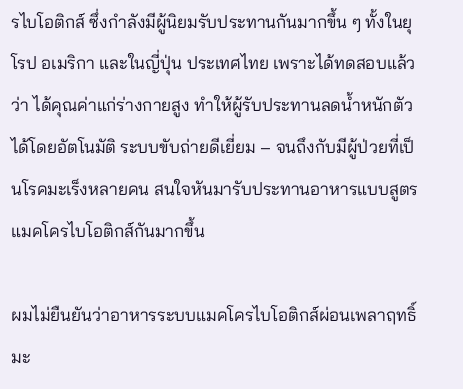รไบโอติกส์ ซึ่งกำลังมีผู้นิยมรับประทานกันมากขึ้น ๆ ทั้งในยุโรป อเมริกา และในญี่ปุ่น ประเทศไทย เพราะได้ทดสอบแล้วว่า ได้คุณค่าแก่ร่างกายสูง ทำให้ผู้รับประทานลดน้ำหนักตัวได้โดยอัตโนมัติ ระบบขับถ่ายดีเยี่ยม – จนถึงกับมีผู้ป่วยที่เป็นโรคมะเร็งหลายคน สนใจหันมารับประทานอาหารแบบสูตร แมคโครไบโอติกส์กันมากขึ้น

ผมไม่ยืนยันว่าอาหารระบบแมคโครไบโอติกส์ผ่อนเพลาฤทธิ์มะ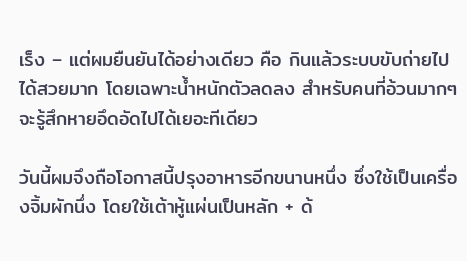เร็ง – แต่ผมยืนยันได้อย่างเดียว คือ กินแล้วระบบขับถ่ายไปได้สวยมาก โดยเฉพาะน้ำหนักตัวลดลง สำหรับคนที่อ้วนมากๆ จะรู้สึกหายอึดอัดไปได้เยอะทีเดียว

วันนี้ผมจึงถือโอกาสนี้ปรุงอาหารอีกขนานหนึ่ง ซึ่งใช้เป็นเครื่องจิ้มผักนึ่ง โดยใช้เต้าหู้แผ่นเป็นหลัก + ด้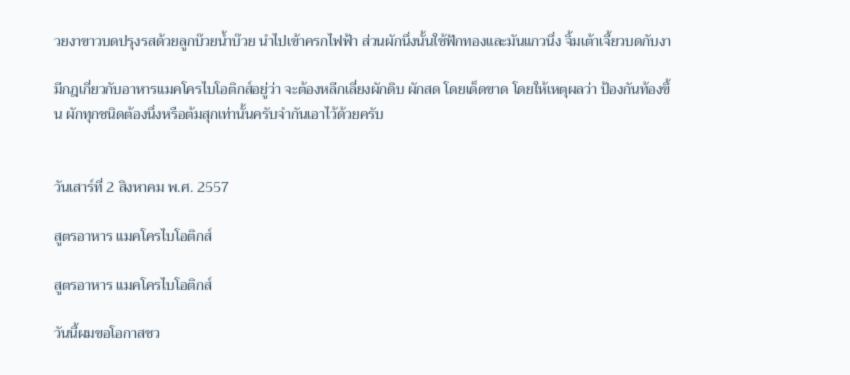วยงาขาวบดปรุงรสด้วยลูกบ๊วยน้ำบ๊วย นำไปเข้าครกไฟฟ้า ส่วนผักนึ่งนั้นใช้ฟักทองและมันแกวนึ่ง จิ้มเต้าเจี้ยวบดกับงา

มีกฎเกี่ยวกับอาหารแมคโครไบโอติกส์อยู่ว่า จะต้องหลีกเลี่ยงผักดิบ ผักสด โดยเด็ดขาด โดยให้เหตุผลว่า ป้องกันท้องขึ้น ผักทุกชนิดต้องนึ่งหรือต้มสุกเท่านั้นครับจำกันเอาไว้ด้วยครับ


วันเสาร์ที่ 2 สิงหาคม พ.ศ. 2557

สูตรอาหาร แมคโครไบโอติกส์

สูตรอาหาร แมคโครไบโอติกส์

วันนี้ผมขอโอกาสชว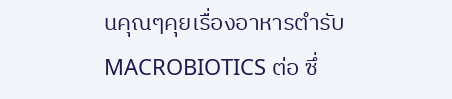นคุณๆคุยเรื่องอาหารตำรับ MACROBIOTICS ต่อ ซึ่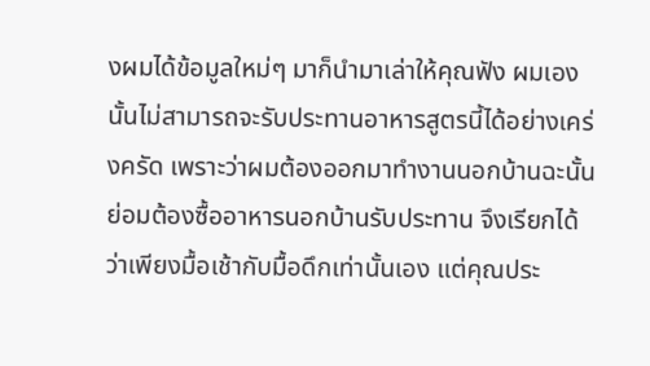งผมได้ข้อมูลใหม่ๆ มาก็นำมาเล่าให้คุณฟัง ผมเองนั้นไม่สามารถจะรับประทานอาหารสูตรนี้ได้อย่างเคร่งครัด เพราะว่าผมต้องออกมาทำงานนอกบ้านฉะนั้นย่อมต้องซื้ออาหารนอกบ้านรับประทาน จึงเรียกได้ว่าเพียงมื้อเช้ากับมื้อดึกเท่านั้นเอง แต่คุณประ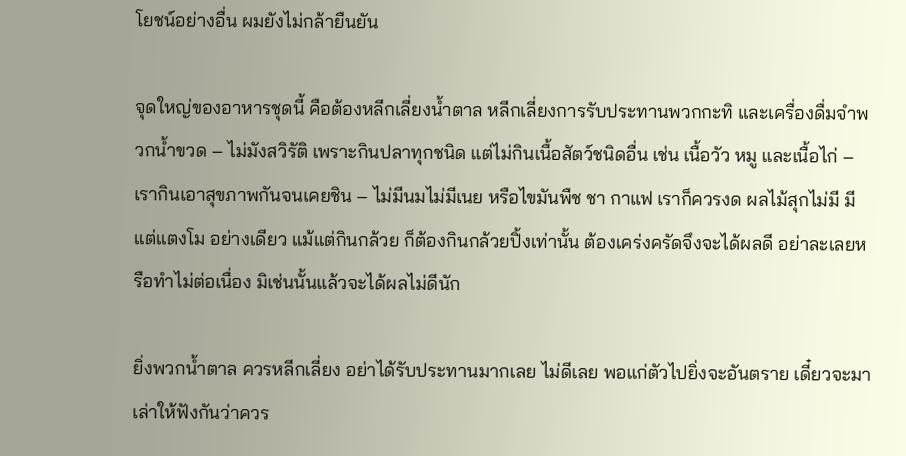โยชน์อย่างอื่น ผมยังไม่กล้ายืนยัน

จุดใหญ่ของอาหารชุดนี้ คือต้องหลีกเลี่ยงน้ำตาล หลีกเลี่ยงการรับประทานพวกกะทิ และเครื่องดื่มจำพวกน้ำขวด – ไม่มังสวิรัติ เพราะกินปลาทุกชนิด แต่ไม่กินเนื้อสัตว์ชนิดอื่น เช่น เนื้อวัว หมู และเนื้อไก่ – เรากินเอาสุขภาพกันจนเคยชิน – ไม่มีนมไม่มีเนย หรือไขมันพืช ชา กาแฟ เราก็ควรงด ผลไม้สุกไม่มี มีแต่แตงโม อย่างเดียว แม้แต่กินกล้วย ก็ต้องกินกล้วยปิ้งเท่านั้น ต้องเคร่งครัดจึงจะได้ผลดี อย่าละเลยหรือทำไม่ต่อเนื่อง มิเช่นนั้นแล้วจะได้ผลไม่ดีนัก

ยิ่งพวกน้ำตาล ควรหลีกเลี่ยง อย่าได้รับประทานมากเลย ไม่ดีเลย พอแก่ตัวไปยิ่งจะอันตราย เดี๋ยวจะมาเล่าให้ฟังกันว่าควร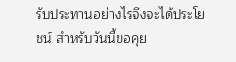รับประทานอย่างไรจึงจะได้ประโยชน์ สำหรับวันนี้ขอคุย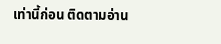เท่านี้ก่อน ติดตามอ่าน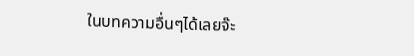ในบทความอื่นๆได้เลยจ๊ะ